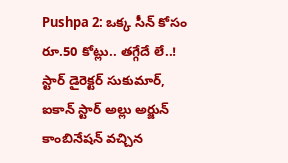Pushpa 2: ఒక్క సీన్ కోసం రూ.50 కోట్లు.. తగ్గేదే లే..!
స్టార్ డైరెక్టర్ సుకుమార్, ఐకాన్ స్టార్ అల్లు అర్జున్ కాంబినేషన్ వచ్చిన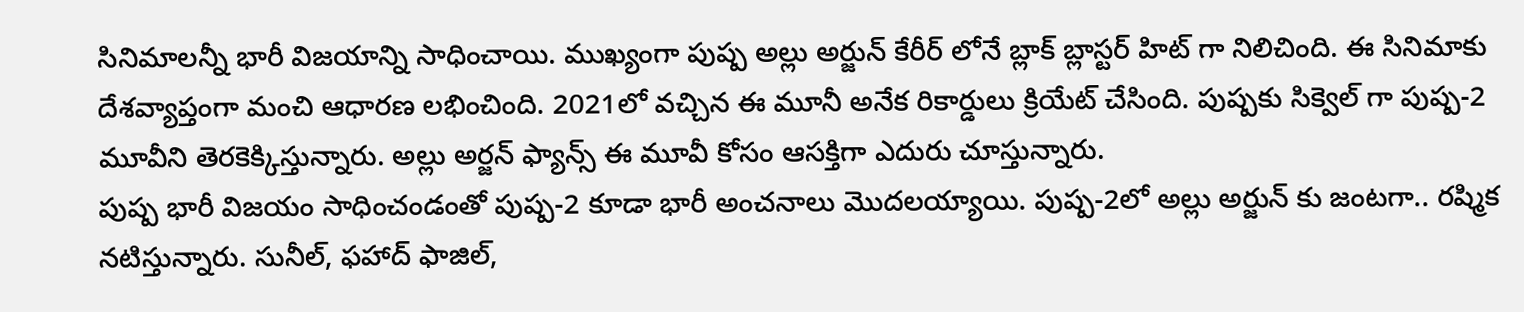సినిమాలన్నీ భారీ విజయాన్ని సాధించాయి. ముఖ్యంగా పుష్ప అల్లు అర్జున్ కేరీర్ లోనే బ్లాక్ బ్లాస్టర్ హిట్ గా నిలిచింది. ఈ సినిమాకు దేశవ్యాప్తంగా మంచి ఆధారణ లభించింది. 2021లో వచ్చిన ఈ మూనీ అనేక రికార్డులు క్రియేట్ చేసింది. పుష్పకు సిక్వెల్ గా పుష్ప-2 మూవీని తెరకెక్కిస్తున్నారు. అల్లు అర్జన్ ఫ్యాన్స్ ఈ మూవీ కోసం ఆసక్తిగా ఎదురు చూస్తున్నారు.
పుష్ప భారీ విజయం సాధించండంతో పుష్ప-2 కూడా భారీ అంచనాలు మొదలయ్యాయి. పుష్ప-2లో అల్లు అర్జున్ కు జంటగా.. రష్మిక నటిస్తున్నారు. సునీల్, ఫహాద్ ఫాజిల్,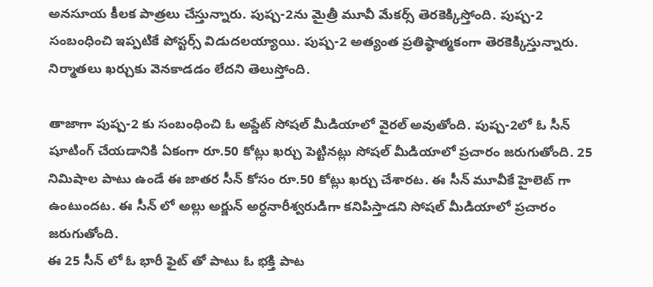అనసూయ కీలక పాత్రలు చేస్తున్నారు. పుష్ప-2ను మైత్రీ మూవీ మేకర్స్ తెరకెక్కిస్తోంది. పుష్ప-2 సంబంధించి ఇప్పటికే పోస్టర్స్ విడుదలయ్యాయి. పుష్ప-2 అత్యంత ప్రతిష్ఠాత్మకంగా తెరకెక్కిస్తున్నారు. నిర్మాతలు ఖర్చుకు వెనకాడడం లేదని తెలుస్తోంది.

తాజాగా పుష్ప-2 కు సంబంధించి ఓ అప్డేట్ సోషల్ మీడియాలో వైరల్ అవుతోంది. పుష్ప-2లో ఓ సీన్ షూటింగ్ చేయడానికి ఏకంగా రూ.50 కోట్లు ఖర్చు పెట్టినట్లు సోషల్ మీడియాలో ప్రచారం జరుగుతోంది. 25 నిమిషాల పాటు ఉండే ఈ జాతర సీన్ కోసం రూ.50 కోట్లు ఖర్చు చేశారట. ఈ సీన్ మూవీకే హైలెట్ గా ఉంటుందట. ఈ సీన్ లో అల్లు అర్జున్ అర్ధనారీశ్వరుడిగా కనిపిస్తాడని సోషల్ మీడియాలో ప్రచారం జరుగుతోంది.
ఈ 25 సీన్ లో ఓ భారీ ఫైట్ తో పాటు ఓ భక్తి పాట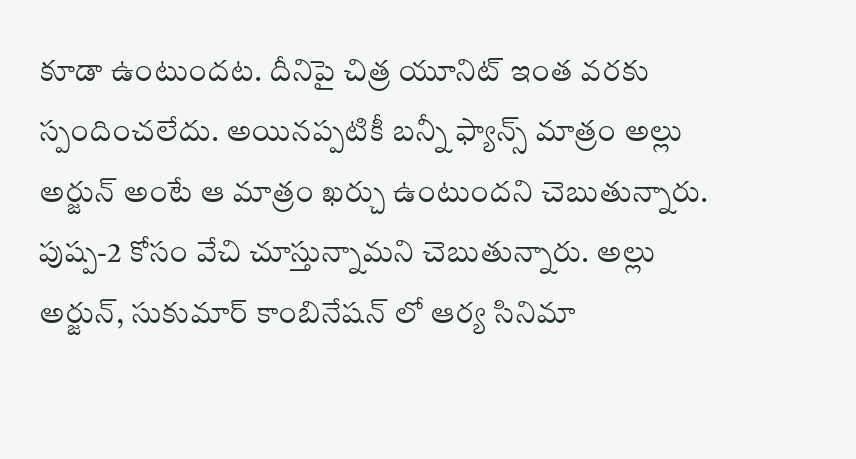కూడా ఉంటుందట. దీనిపై చిత్ర యూనిట్ ఇంత వరకు స్పందించలేదు. అయినప్పటికీ బన్నీ ఫ్యాన్స్ మాత్రం అల్లు అర్జున్ అంటే ఆ మాత్రం ఖర్చు ఉంటుందని చెబుతున్నారు. పుష్ప-2 కోసం వేచి చూస్తున్నామని చెబుతున్నారు. అల్లు అర్జున్, సుకుమార్ కాంబినేషన్ లో ఆర్య సినిమా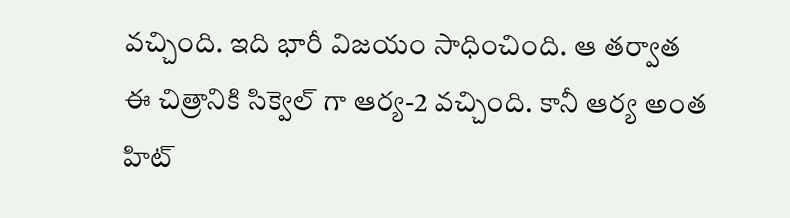వచ్చింది. ఇది భారీ విజయం సాధించింది. ఆ తర్వాత ఈ చిత్రానికి సిక్వెల్ గా ఆర్య-2 వచ్చింది. కానీ ఆర్య అంత హిట్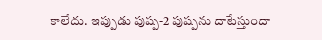కాలేదు. ఇప్పుడు పుష్ప-2 పుష్పను దాటేస్తుందా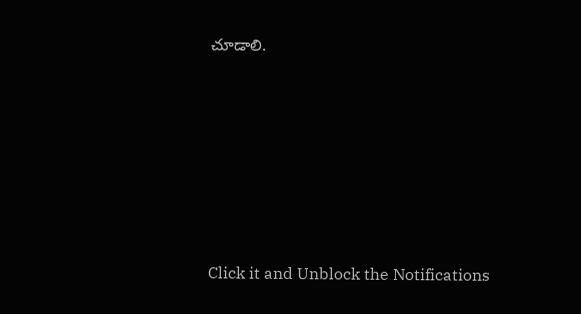చూడాలి.












Click it and Unblock the Notifications